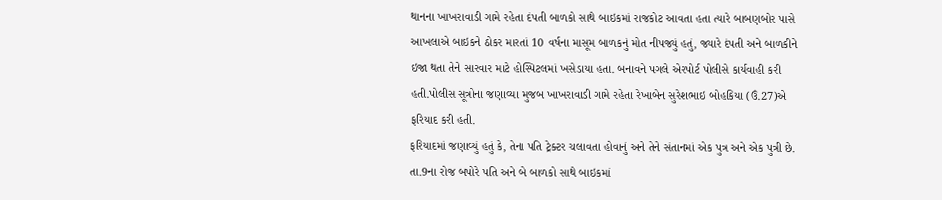થાનના ખાખરાવાડી ગામે રહેતા દંપતી બાળકો સાથે બાઇકમાં રાજકોટ આવતા હતા ત્યારે બાબણબોર પાસે આખલાએ બાઇકને ઠોકર મારતાં 10 વર્ષના માસૂમ બાળકનું મોત નીપજ્યું હતું, જ્યારે દંપતી અને બાળકીને ઇજા થતા તેને સારવાર માટે હોસ્પિટલમાં ખસેડાયા હતા. બનાવને પગલે એરપોર્ટ પોલીસે કાર્યવાહી કરી હતી.પોલીસ સૂત્રોના જણાવ્યા મુજબ ખાખરાવાડી ગામે રહેતા રેખાબેન સુરેશભાઇ બોહકિયા (ઉં.27)એ ફરિયાદ કરી હતી.
ફરિયાદમાં જણાવ્યું હતું કે, તેના પતિ ટ્રેક્ટર ચલાવતા હોવાનું અને તેને સંતાનમાં એક પુત્ર અને એક પુત્રી છે. તા.9ના રોજ બપોરે પતિ અને બે બાળકો સાથે બાઇકમાં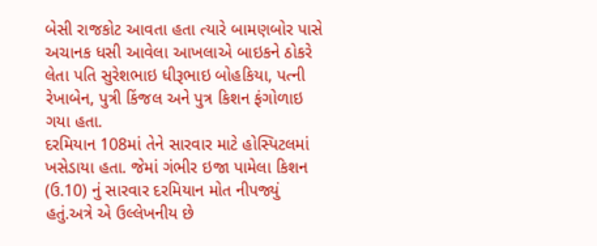બેસી રાજકોટ આવતા હતા ત્યારે બામણબોર પાસે અચાનક ધસી આવેલા આખલાએ બાઇકને ઠોકરે લેતા પતિ સુરેશભાઇ ધીરૂભાઇ બોહકિયા, પત્ની રેખાબેન, પુત્રી કિંજલ અને પુત્ર કિશન ફંગોળાઇ ગયા હતા.
દરમિયાન 108માં તેને સારવાર માટે હોસ્પિટલમાં ખસેડાયા હતા. જેમાં ગંભીર ઇજા પામેલા કિશન (ઉ.10) નું સારવાર દરમિયાન મોત નીપજ્યું હતું.અત્રે એ ઉલ્લેખનીય છે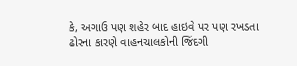કે, અગાઉ પણ શહેર બાદ હાઇવે પર પણ રખડતા ઢોરના કારણે વાહનચાલકોની જિંદગી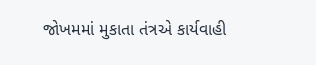જોખમમાં મુકાતા તંત્રએ કાર્યવાહી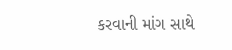કરવાની માંગ સાથે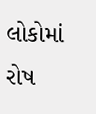લોકોમાં રોષ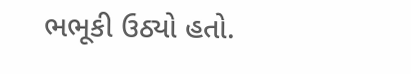ભભૂકી ઉઠ્યો હતો.